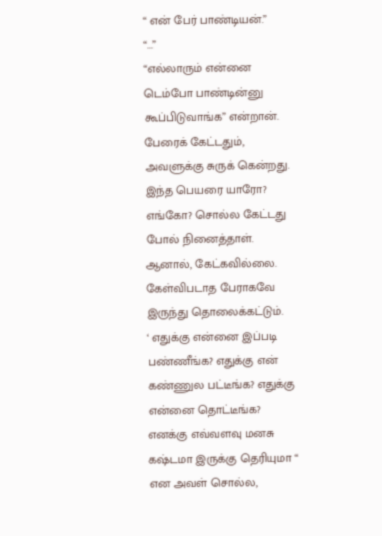“ என் பேர் பாண்டியன்.”
“...”
“எல்லாரும் என்னை டெம்போ பாண்டின்னு
கூப்பிடுவாங்க” என்றான்.
பேரைக் கேட்டதும், அவளுக்கு சுருக் கென்றது. இந்த பெயரை யாரோ? எங்கோ? சொல்ல கேட்டது போல் நினைத்தாள். ஆனால், கேட்கவில்லை.
கேள்விபடாத பேராகவே இருந்து தொலைக்கட்டும்.
‘ எதுக்கு என்னை இப்படி பண்ணீங்க? எதுக்கு என் கண்ணுல பட்டீங்க? எதுக்கு என்னை தொட்டீங்க? எனக்கு எவ்வளவு மனசு கஷ்டமா இருக்கு தெரியுமா “ என அவள் சொல்ல,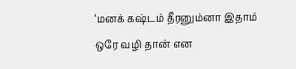‘மனக் கஷ்டம் தீரனும்னா இதாம் ஒரே வழி தான் என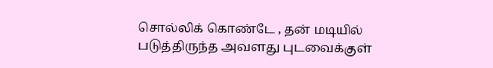சொல்லிக் கொண்டே , தன் மடியில்
படுத்திருந்த அவளது புடவைக்குள்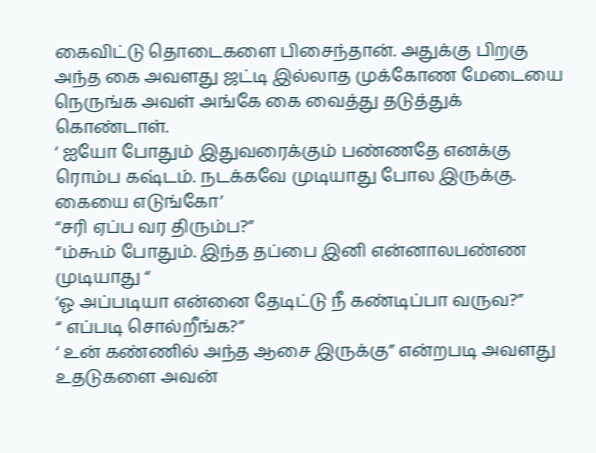கைவிட்டு தொடைகளை பிசைந்தான். அதுக்கு பிறகு அந்த கை அவளது ஜட்டி இல்லாத முக்கோண மேடையை நெருங்க அவள் அங்கே கை வைத்து தடுத்துக் கொண்டாள்.
‘ ஐயோ போதும் இதுவரைக்கும் பண்ணதே எனக்கு ரொம்ப கஷ்டம். நடக்கவே முடியாது போல இருக்கு. கையை எடுங்கோ’
“சரி ஏப்ப வர திரும்ப?”
“ம்கூம் போதும். இந்த தப்பை இனி என்னாலபண்ண முடியாது “
‘ஓ அப்படியா என்னை தேடிட்டு நீ கண்டிப்பா வருவ?”
“ எப்படி சொல்றீங்க?”
‘ உன் கண்ணில் அந்த ஆசை இருக்கு” என்றபடி அவளது உதடுகளை அவன்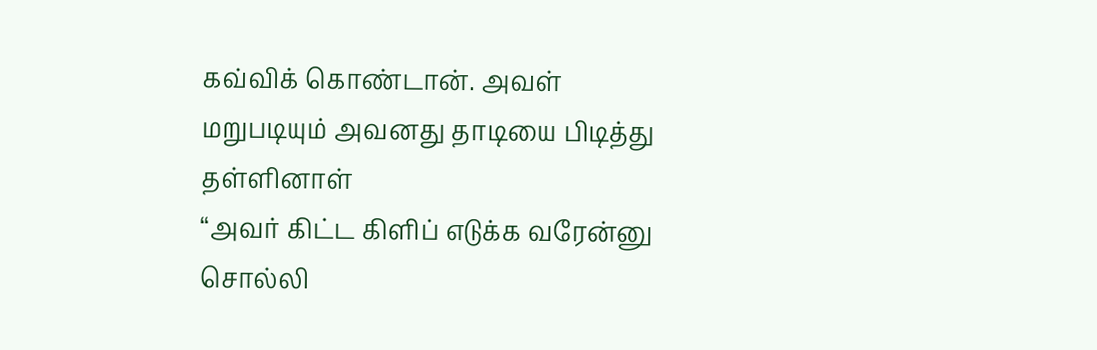கவ்விக் கொண்டான். அவள் மறுபடியும் அவனது தாடியை பிடித்து தள்ளினாள்
“அவர் கிட்ட கிளிப் எடுக்க வரேன்னு சொல்லி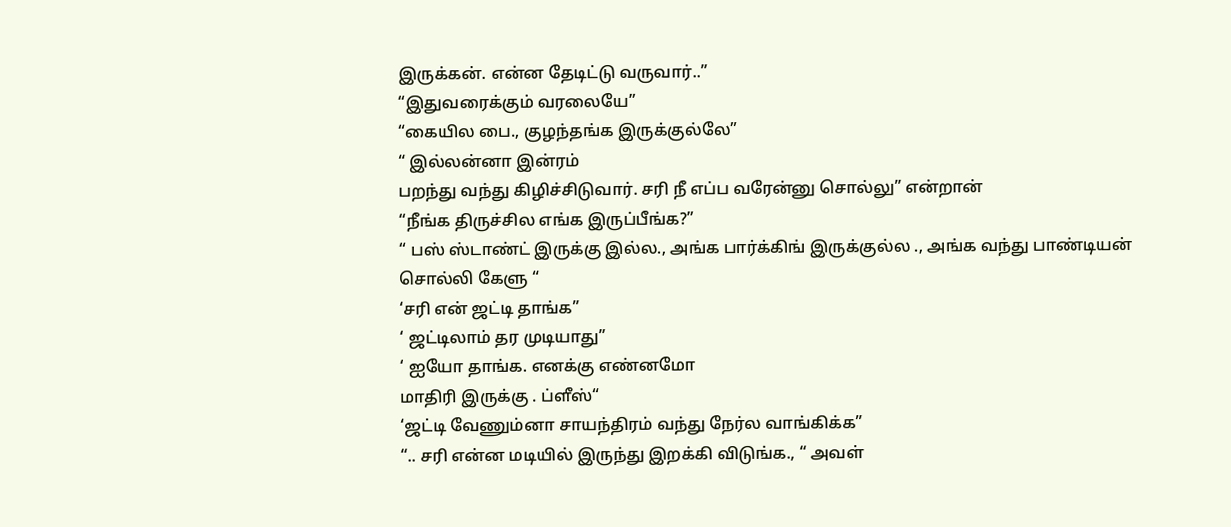இருக்கன். என்ன தேடிட்டு வருவார்..”
“இதுவரைக்கும் வரலையே”
“கையில பை., குழந்தங்க இருக்குல்லே”
“ இல்லன்னா இன்ரம்
பறந்து வந்து கிழிச்சிடுவார். சரி நீ எப்ப வரேன்னு சொல்லு” என்றான்
“நீங்க திருச்சில எங்க இருப்பீங்க?”
“ பஸ் ஸ்டாண்ட் இருக்கு இல்ல., அங்க பார்க்கிங் இருக்குல்ல ., அங்க வந்து பாண்டியன் சொல்லி கேளு “
‘சரி என் ஜட்டி தாங்க”
‘ ஜட்டிலாம் தர முடியாது”
‘ ஐயோ தாங்க. எனக்கு எண்னமோ
மாதிரி இருக்கு . ப்ளீஸ்“
‘ஜட்டி வேணும்னா சாயந்திரம் வந்து நேர்ல வாங்கிக்க”
“.. சரி என்ன மடியில் இருந்து இறக்கி விடுங்க., “ அவள்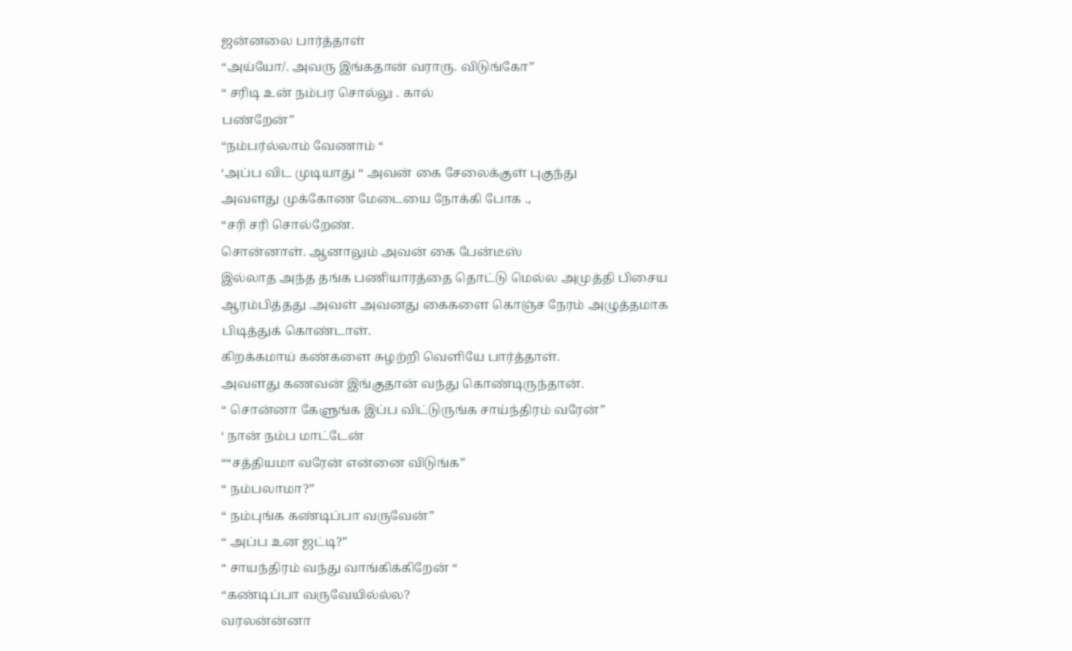ஜன்னலை பார்த்தாள்
“அய்யோ/. அவரு இங்கதான் வராரு. விடுங்கோ”
“ சரிடி உன் நம்பர சொல்லு . கால்
பண்றேன்”
“நம்பர்ல்லாம் வேணாம் “
‘அப்ப விட முடியாது “ அவன் கை சேலைக்குள் புகுந்து
அவளது முக்கோண மேடையை நோக்கி போக .,
“சரி சரி சொல்றேண்.
சொன்னாள். ஆனாலும் அவன் கை பேன்டீஸ்
இல்லாத அந்த தங்க பணியாரத்தை தொட்டு மெல்ல அமுத்தி பிசைய ஆரம்பித்தது .அவள் அவனது கைகளை கொஞ்ச நேரம் அழுத்தமாக பிடித்துக் கொண்டாள்.
கிறக்கமாய் கண்களை சுழற்றி வெளியே பார்த்தாள்.
அவளது கணவன் இங்குதான் வந்து கொண்டிருந்தான்.
“ சொன்னா கேளுங்க இப்ப விட்டுருங்க சாய்ந்திரம் வரேன்”
‘ நான் நம்ப மாட்டேன்
““சத்தியமா வரேன் என்னை விடுங்க”
“ நம்பலாமா?”
“ நம்புங்க கண்டிப்பா வருவேன்”
“ அப்ப உன ஜட்டி?”
“ சாயந்திரம் வந்து வாங்கிக்கிறேன் “
“கண்டிப்பா வருவேயில்ல்ல?
வரலன்ன்னா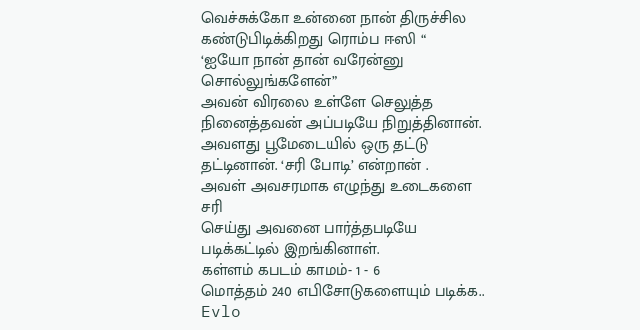வெச்சுக்கோ உன்னை நான் திருச்சில கண்டுபிடிக்கிறது ரொம்ப ஈஸி “
‘ஐயோ நான் தான் வரேன்னு சொல்லுங்களேன்”
அவன் விரலை உள்ளே செலுத்த நினைத்தவன் அப்படியே நிறுத்தினான். அவளது பூமேடையில் ஒரு தட்டு தட்டினான். ‘சரி போடி’ என்றான் .
அவள் அவசரமாக எழுந்து உடைகளை சரி
செய்து அவனை பார்த்தபடியே படிக்கட்டில் இறங்கினாள்.
கள்ளம் கபடம் காமம்- 1 - 6
மொத்தம் 240 எபிசோடுகளையும் படிக்க..
Evlo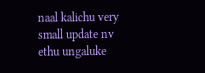naal kalichu very small update nv ethu ungaluke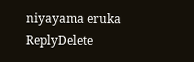niyayama eruka
ReplyDelete